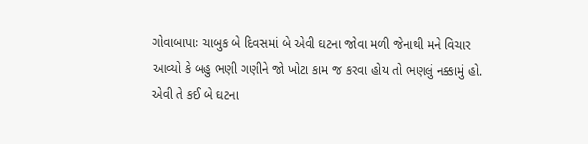ગોવાબાપાઃ ચાબુક બે દિવસમાં બે એવી ઘટના જોવા મળી જેનાથી મને વિચાર આવ્યો કે બહુ ભણી ગણીને જો ખોટા કામ જ કરવા હોય તો ભણલું નક્કામું હો.
એવી તે કઈ બે ઘટના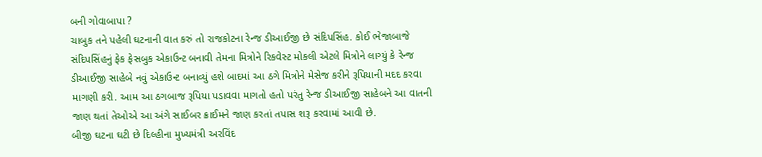બની ગોવાબાપા ?
ચાબુક તને પહેલી ઘટનાની વાત કરું તો રાજકોટના રેન્જ ડીઆઈજી છે સંદિપસિંહ. કોઈ ભેજાબાજે સંદિપસિંહનું ફેક ફેસબુક એકાઉન્ટ બનાવી તેમના મિત્રોને રિકવેસ્ટ મોકલી એટલે મિત્રોને લાગ્યું કે રેન્જ ડીઆઈજી સાહેબે નવું એકાઉન્ટ બનાવ્યું હશે બાદમાં આ ઠગે મિત્રોને મેસેજ કરીને રૂપિયાની મદદ કરવા માગણી કરી. આમ આ ઠગબાજ રૂપિયા પડાવવા માગતો હતો પરંતુ રેન્જ ડીઆઈજી સાહેબને આ વાતની જાણ થતાં તેઓએ આ અંગે સાઈબર ક્રાઈમને જાણ કરતાં તપાસ શરૂ કરવામાં આવી છે.
બીજી ઘટના ઘટી છે દિલ્હીના મુખ્યમંત્રી અરવિંદ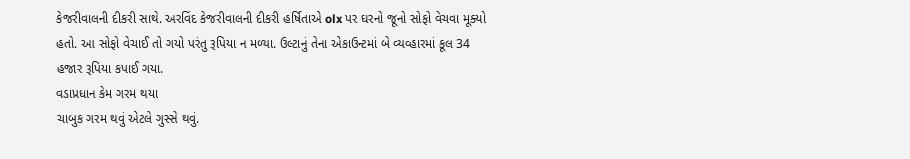કેજરીવાલની દીકરી સાથે. અરવિંદ કેજરીવાલની દીકરી હર્ષિતાએ olx પર ઘરનો જૂનો સોફો વેચવા મૂક્યો હતો. આ સોફો વેચાઈ તો ગયો પરંતુ રૂપિયા ન મળ્યા. ઉલ્ટાનું તેના એકાઉન્ટમાં બે વ્યવ્હારમાં કૂલ 34 હજાર રૂપિયા કપાઈ ગયા.
વડાપ્રધાન કેમ ગરમ થયા
ચાબુક ગરમ થવું એટલે ગુસ્સે થવું.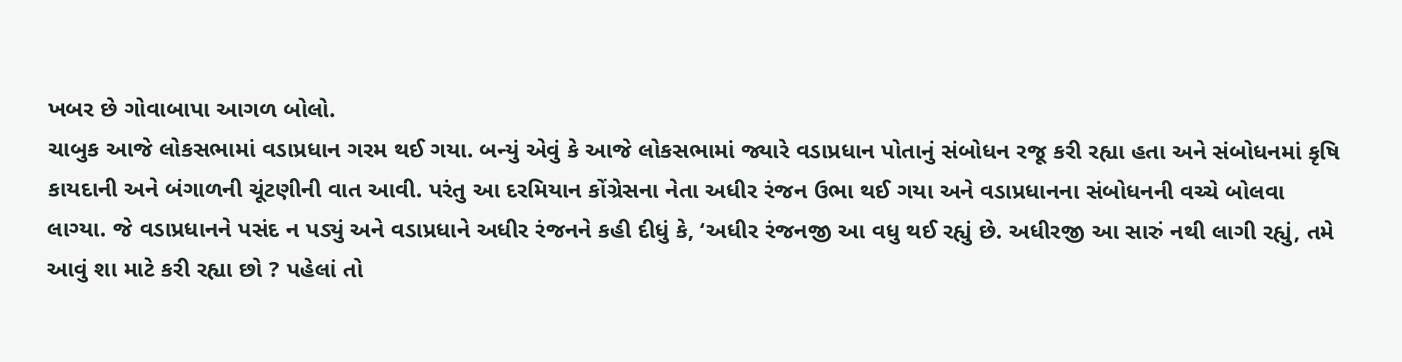ખબર છે ગોવાબાપા આગળ બોલો.
ચાબુક આજે લોકસભામાં વડાપ્રધાન ગરમ થઈ ગયા. બન્યું એવું કે આજે લોકસભામાં જ્યારે વડાપ્રધાન પોતાનું સંબોધન રજૂ કરી રહ્યા હતા અને સંબોધનમાં કૃષિ કાયદાની અને બંગાળની ચૂંટણીની વાત આવી. પરંતુ આ દરમિયાન કોંગ્રેસના નેતા અધીર રંજન ઉભા થઈ ગયા અને વડાપ્રધાનના સંબોધનની વચ્ચે બોલવા લાગ્યા. જે વડાપ્રધાનને પસંદ ન પડ્યું અને વડાપ્રધાને અધીર રંજનને કહી દીધું કે, ‘અધીર રંજનજી આ વધુ થઈ રહ્યું છે. અધીરજી આ સારું નથી લાગી રહ્યું, તમે આવું શા માટે કરી રહ્યા છો ? પહેલાં તો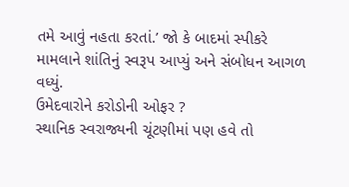તમે આવું નહતા કરતાં.’ જો કે બાદમાં સ્પીકરે મામલાને શાંતિનું સ્વરૂપ આપ્યું અને સંબોધન આગળ વધ્યું.
ઉમેદવારોને કરોડોની ઓફર ?
સ્થાનિક સ્વરાજ્યની ચૂંટણીમાં પણ હવે તો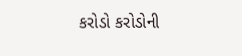કરોડો કરોડોની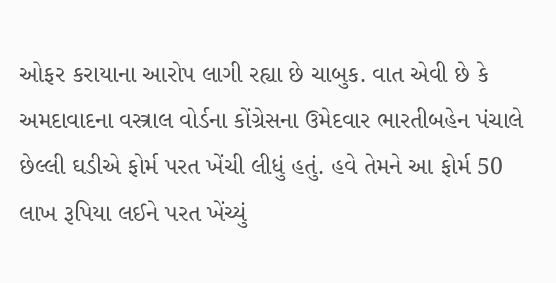ઓફર કરાયાના આરોપ લાગી રહ્યા છે ચાબુક. વાત એવી છે કે અમદાવાદના વસ્ત્રાલ વોર્ડના કોંગ્રેસના ઉમેદવાર ભારતીબહેન પંચાલે છેલ્લી ઘડીએ ફોર્મ પરત ખેંચી લીધું હતું. હવે તેમને આ ફોર્મ 50 લાખ રૂપિયા લઈને પરત ખેંચ્યું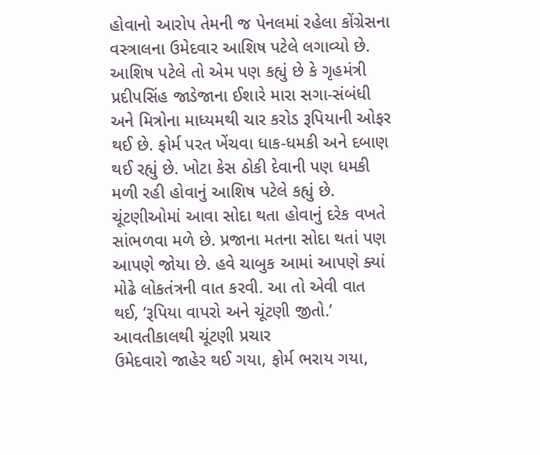હોવાનો આરોપ તેમની જ પેનલમાં રહેલા કોંગ્રેસના વસ્ત્રાલના ઉમેદવાર આશિષ પટેલે લગાવ્યો છે. આશિષ પટેલે તો એમ પણ કહ્યું છે કે ગૃહમંત્રી પ્રદીપસિંહ જાડેજાના ઈશારે મારા સગા-સંબંધી અને મિત્રોના માધ્યમથી ચાર કરોડ રૂપિયાની ઓફર થઈ છે. ફોર્મ પરત ખેંચવા ધાક-ધમકી અને દબાણ થઈ રહ્યું છે. ખોટા કેસ ઠોકી દેવાની પણ ધમકી મળી રહી હોવાનું આશિષ પટેલે કહ્યું છે.
ચૂંટણીઓમાં આવા સોદા થતા હોવાનું દરેક વખતે સાંભળવા મળે છે. પ્રજાના મતના સોદા થતાં પણ આપણે જોયા છે. હવે ચાબુક આમાં આપણે ક્યાં મોઢે લોકતંત્રની વાત કરવી. આ તો એવી વાત થઈ, ‘રૂપિયા વાપરો અને ચૂંટણી જીતો.’
આવતીકાલથી ચૂંટણી પ્રચાર
ઉમેદવારો જાહેર થઈ ગયા, ફોર્મ ભરાય ગયા,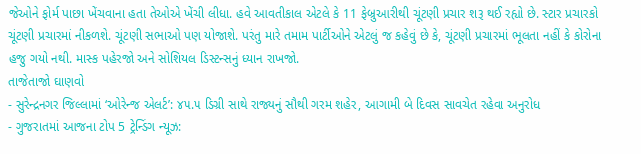જેઓને ફોર્મ પાછા ખેંચવાના હતા તેઓએ ખેંચી લીધા. હવે આવતીકાલ એટલે કે 11 ફેબ્રુઆરીથી ચૂંટણી પ્રચાર શરૂ થઈ રહ્યો છે. સ્ટાર પ્રચારકો ચૂંટણી પ્રચારમાં નીકળશે. ચૂંટણી સભાઓ પણ યોજાશે. પરંતુ મારે તમામ પાર્ટીઓને એટલું જ કહેવું છે કે, ચૂંટણી પ્રચારમાં ભૂલતા નહીં કે કોરોના હજુ ગયો નથી. માસ્ક પહેરજો અને સોશિયલ ડિસ્ટન્સનું ધ્યાન રાખજો.
તાજેતાજો ઘાણવો
- સુરેન્દ્રનગર જિલ્લામાં ‘ઓરેન્જ એલર્ટ’: ૪૫.૫ ડિગ્રી સાથે રાજ્યનું સૌથી ગરમ શહેર, આગામી બે દિવસ સાવચેત રહેવા અનુરોધ
- ગુજરાતમાં આજના ટોપ 5 ટ્રેન્ડિંગ ન્યૂઝ: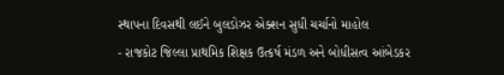સ્થાપના દિવસથી લઈને બુલડોઝર એક્શન સુધી ચર્ચાનો માહોલ
- રાજકોટ જિલ્લા પ્રાથમિક શિક્ષક ઉત્કર્ષ મંડળ અને બોધીસત્વ આંબેડકર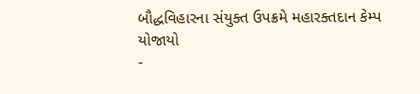બૌદ્ધવિહારના સંયુક્ત ઉપક્રમે મહારક્તદાન કેમ્પ યોજાયો
-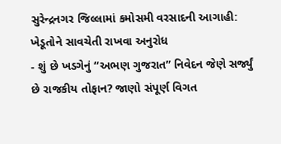સુરેન્દ્રનગર જિલ્લામાં કમોસમી વરસાદની આગાહી: ખેડૂતોને સાવચેતી રાખવા અનુરોધ
- શું છે ખડગેનું “અભણ ગુજરાત” નિવેદન જેણે સર્જ્યું છે રાજકીય તોફાન? જાણો સંપૂર્ણ વિગત